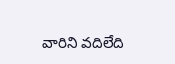వారిని వదిలేది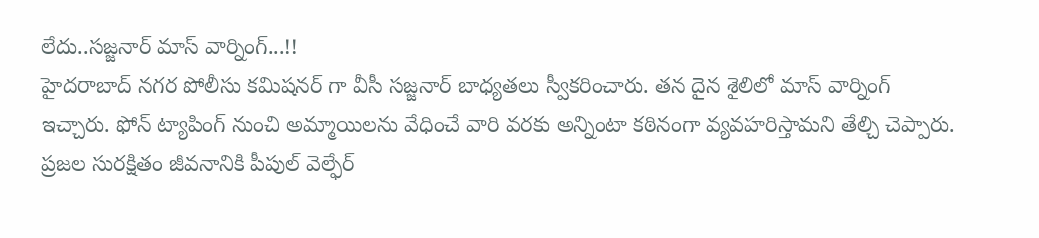లేదు..సజ్జనార్ మాస్ వార్నింగ్...!!
హైదరాబాద్ నగర పోలీసు కమిషనర్ గా వీసీ సజ్జనార్ బాధ్యతలు స్వీకరించారు. తన దైన శైలిలో మాస్ వార్నింగ్ ఇచ్చారు. ఫోన్ ట్యాపింగ్ నుంచి అమ్మాయిలను వేధించే వారి వరకు అన్నింటా కఠినంగా వ్యవహరిస్తామని తేల్చి చెప్పారు. ప్రజల సురక్షితం జీవనానికి పీపుల్ వెల్ఫేర్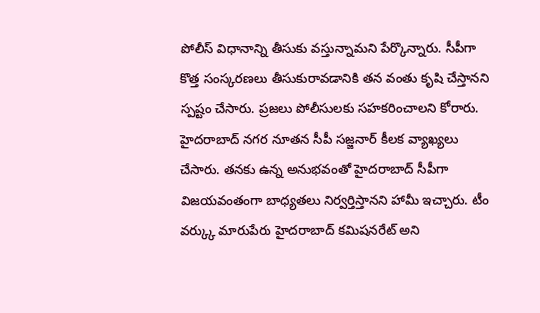పోలీస్ విధానాన్ని తీసుకు వస్తున్నామని పేర్కొన్నారు. సీపీగా కొత్త సంస్కరణలు తీసుకురావడానికి తన వంతు కృషి చేస్తానని స్పష్టం చేసారు. ప్రజలు పోలీసులకు సహకరించాలని కోరారు.
హైదరాబాద్ నగర నూతన సీపీ సజ్జనార్ కీలక వ్యాఖ్యలు చేసారు. తనకు ఉన్న అనుభవంతో హైదరాబాద్ సీపీగా విజయవంతంగా బాధ్యతలు నిర్వర్తిస్తానని హామీ ఇచ్చారు. టీం వర్క్కు మారుపేరు హైదరాబాద్ కమిషనరేట్ అని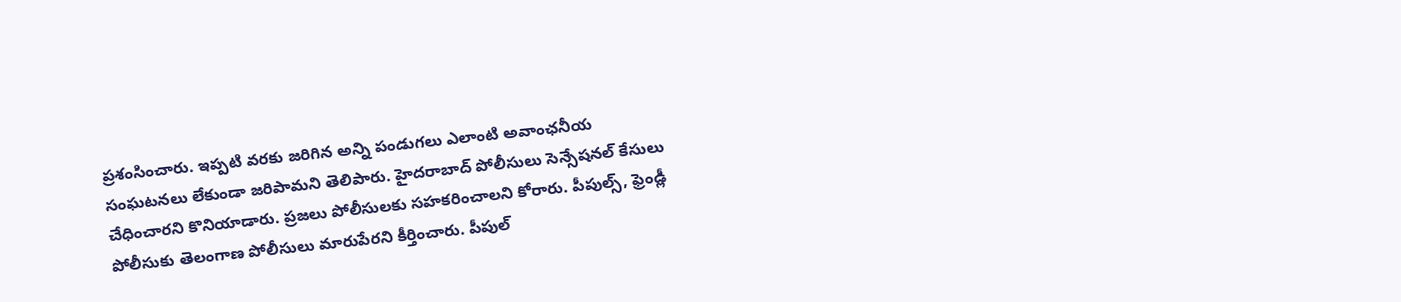ప్రశంసించారు. ఇప్పటి వరకు జరిగిన అన్ని పండుగలు ఎలాంటి అవాంఛనీయ సంఘటనలు లేకుండా జరిపామని తెలిపారు. హైదరాబాద్ పోలీసులు సెన్సేషనల్ కేసులు చేధించారని కొనియాడారు. ప్రజలు పోలీసులకు సహకరించాలని కోరారు. పీపుల్స్, ఫ్రెండ్లీ పోలీసుకు తెలంగాణ పోలీసులు మారుపేరని కీర్తించారు. పీపుల్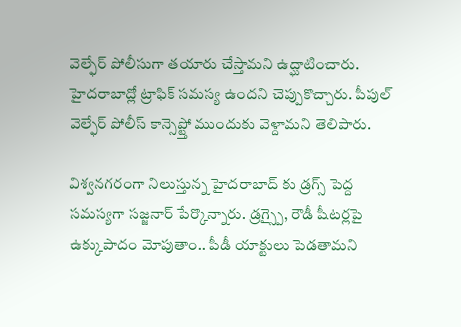వెల్ఫేర్ పోలీసుగా తయారు చేస్తామని ఉద్ఘాటించారు. హైదరాబాద్లో ట్రాఫిక్ సమస్య ఉందని చెప్పుకొచ్చారు. పీపుల్ వెల్ఫేర్ పోలీస్ కాన్సెప్ట్తో ముందుకు వెళ్దామని తెలిపారు.

విశ్వనగరంగా నిలుస్తున్న హైదరాబాద్ కు డ్రగ్స్ పెద్ద సమస్యగా సజ్జనార్ పేర్కొన్నారు. డ్రగ్స్పై, రౌడీ షీటర్లపై ఉక్కుపాదం మోపుతాం.. పీడీ యాక్టులు పెడతామని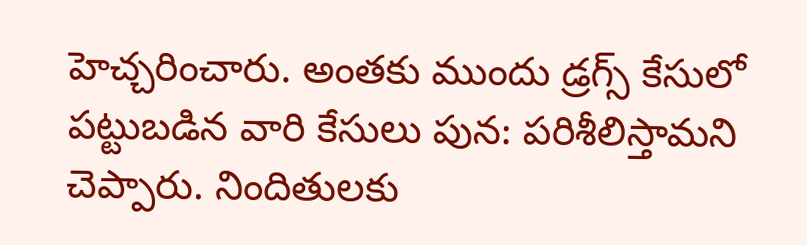హెచ్చరించారు. అంతకు ముందు డ్రగ్స్ కేసులో పట్టుబడిన వారి కేసులు పున: పరిశీలిస్తామని చెప్పారు. నిందితులకు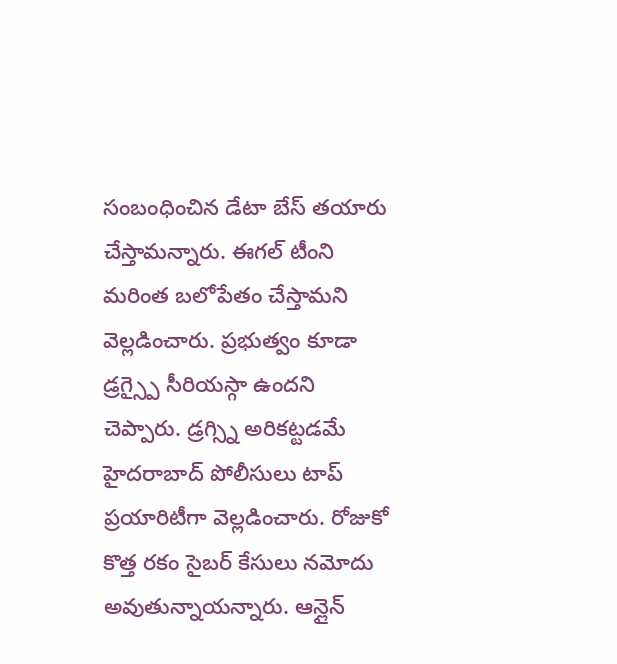సంబంధించిన డేటా బేస్ తయారు చేస్తామన్నారు. ఈగల్ టీంని మరింత బలోపేతం చేస్తామని వెల్లడించారు. ప్రభుత్వం కూడా డ్రగ్స్పై సీరియస్గా ఉందని చెప్పారు. డ్రగ్స్ని అరికట్టడమే హైదరాబాద్ పోలీసులు టాప్ ప్రయారిటీగా వెల్లడించారు. రోజుకో కొత్త రకం సైబర్ కేసులు నమోదు అవుతున్నాయన్నారు. ఆన్లైన్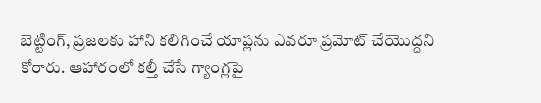బెట్టింగ్, ప్రజలకు హాని కలిగించే యాప్లను ఎవరూ ప్రమోట్ చేయొద్దని కోరారు. ఆహారంలో కల్తీ చేసే గ్యాంగ్లపై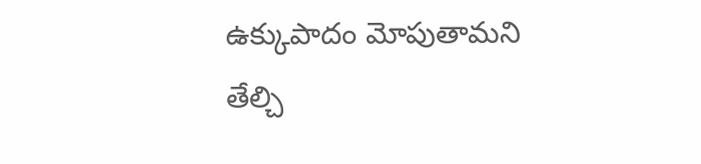ఉక్కుపాదం మోపుతామని తేల్చి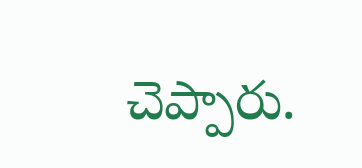చెప్పారు.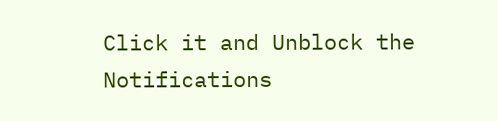Click it and Unblock the Notifications